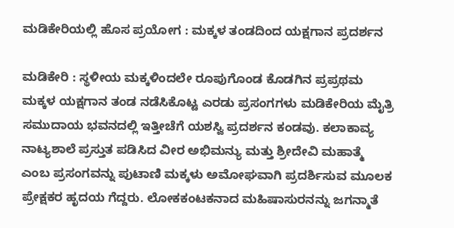ಮಡಿಕೇರಿಯಲ್ಲಿ ಹೊಸ ಪ್ರಯೋಗ : ಮಕ್ಕಳ ತಂಡದಿಂದ ಯಕ್ಷಗಾನ ಪ್ರದರ್ಶನ

ಮಡಿಕೇರಿ : ಸ್ಥಳೀಯ ಮಕ್ಕಳಿಂದಲೇ ರೂಪುಗೊಂಡ ಕೊಡಗಿನ ಪ್ರಪ್ರಥಮ ಮಕ್ಕಳ ಯಕ್ಷಗಾನ ತಂಡ ನಡೆಸಿಕೊಟ್ಟ ಎರಡು ಪ್ರಸಂಗಗಳು ಮಡಿಕೇರಿಯ ಮೈತ್ರಿ ಸಮುದಾಯ ಭವನದಲ್ಲಿ ಇತ್ತೀಚೆಗೆ ಯಶಸ್ವಿ ಪ್ರದರ್ಶನ ಕಂಡವು. ಕಲಾಕಾವ್ಯ ನಾಟ್ಯಶಾಲೆ ಪ್ರಸ್ತುತ ಪಡಿಸಿದ ವೀರ ಅಭಿಮನ್ಯು ಮತ್ತು ಶ್ರೀದೇವಿ ಮಹಾತ್ಮೆ ಎಂಬ ಪ್ರಸಂಗವನ್ನು ಪುಟಾಣಿ ಮಕ್ಕಳು ಅಮೋಘವಾಗಿ ಪ್ರದರ್ಶಿಸುವ ಮೂಲಕ ಪ್ರೇಕ್ಷಕರ ಹೃದಯ ಗೆದ್ದರು. ಲೋಕಕಂಟಕನಾದ ಮಹಿಷಾಸುರನನ್ನು ಜಗನ್ಮಾತೆ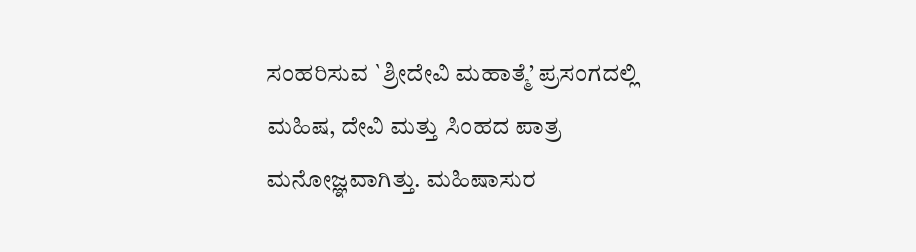ಸಂಹರಿಸುವ `ಶ್ರೀದೇವಿ ಮಹಾತ್ಮೆ’ ಪ್ರಸಂಗದಲ್ಲಿ ಮಹಿಷ, ದೇವಿ ಮತ್ತು ಸಿಂಹದ ಪಾತ್ರ ಮನೋಜ್ಞವಾಗಿತ್ತು. ಮಹಿಷಾಸುರ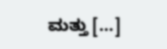ಮತ್ತು […]